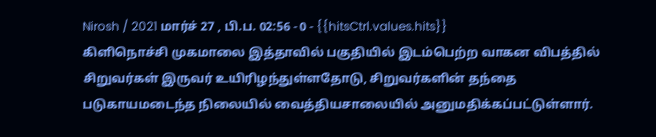Nirosh / 2021 மார்ச் 27 , பி.ப. 02:56 - 0 - {{hitsCtrl.values.hits}}
கிளிநொச்சி முகமாலை இத்தாவில் பகுதியில் இடம்பெற்ற வாகன விபத்தில் சிறுவர்கள் இருவர் உயிரிழந்துள்ளதோடு, சிறுவர்களின் தந்தை படுகாயமடைந்த நிலையில் வைத்தியசாலையில் அனுமதிக்கப்பட்டுள்ளார்.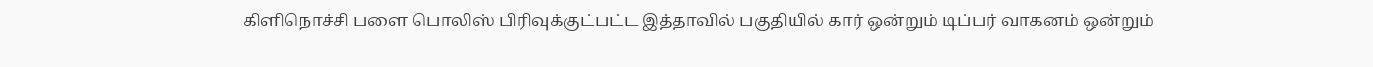கிளிநொச்சி பளை பொலிஸ் பிரிவுக்குட்பட்ட இத்தாவில் பகுதியில் கார் ஒன்றும் டிப்பர் வாகனம் ஒன்றும்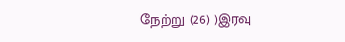நேற்று (26) )இரவு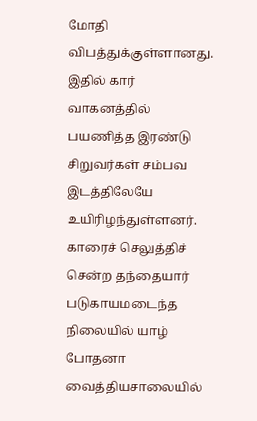மோதி விபத்துக்குள்ளானது. இதில் கார் வாகனத்தில் பயணித்த இரண்டு சிறுவர்கள் சம்பவ இடத்திலேயே உயிரிழந்துள்ளனர்.
காரைச் செலுத்திச் சென்ற தந்தையார் படுகாயமடைந்த நிலையில் யாழ் போதனா வைத்தியசாலையில்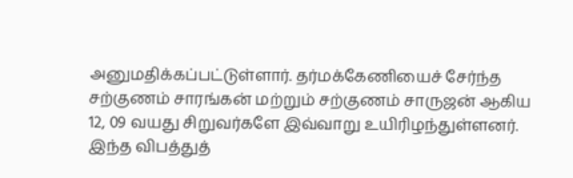அனுமதிக்கப்பட்டுள்ளார். தர்மக்கேணியைச் சேர்ந்த சற்குணம் சாரங்கன் மற்றும் சற்குணம் சாருஜன் ஆகிய 12, 09 வயது சிறுவர்களே இவ்வாறு உயிரிழந்துள்ளனர். இந்த விபத்துத்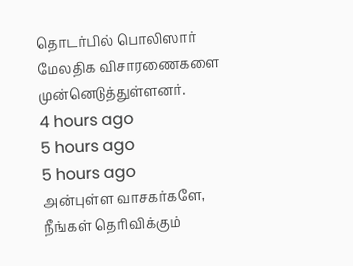தொடர்பில் பொலிஸார் மேலதிக விசாரணைகளை முன்னெடுத்துள்ளனர்.
4 hours ago
5 hours ago
5 hours ago
அன்புள்ள வாசகர்களே,
நீங்கள் தெரிவிக்கும்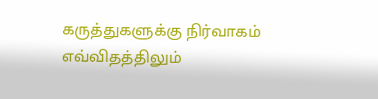கருத்துகளுக்கு நிர்வாகம் எவ்விதத்திலும்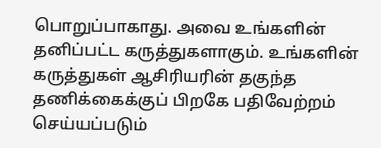பொறுப்பாகாது. அவை உங்களின் தனிப்பட்ட கருத்துகளாகும். உங்களின் கருத்துகள் ஆசிரியரின் தகுந்த தணிக்கைக்குப் பிறகே பதிவேற்றம் செய்யப்படும்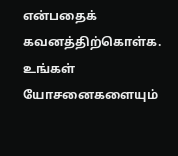என்பதைக் கவனத்திற்கொள்க. உங்கள் யோசனைகளையும்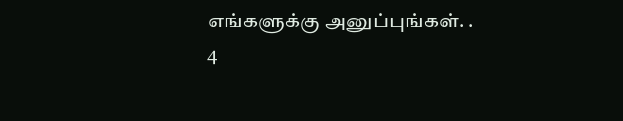எங்களுக்கு அனுப்புங்கள். .
4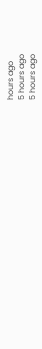hours ago
5 hours ago
5 hours ago